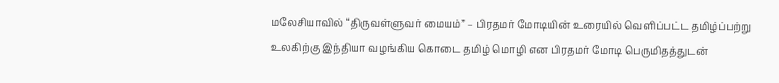மலேசியாவில் “திருவள்ளுவர் மையம்” – பிரதமர் மோடியின் உரையில் வெளிப்பட்ட தமிழ்ப்பற்று
உலகிற்கு இந்தியா வழங்கிய கொடை தமிழ் மொழி என பிரதமர் மோடி பெருமிதத்துடன்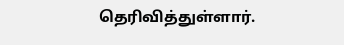தெரிவித்துள்ளார்.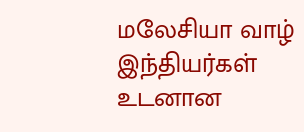மலேசியா வாழ் இந்தியர்கள் உடனான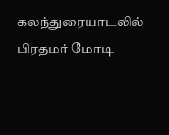கலந்துரையாடலில் பிரதமர் மோடி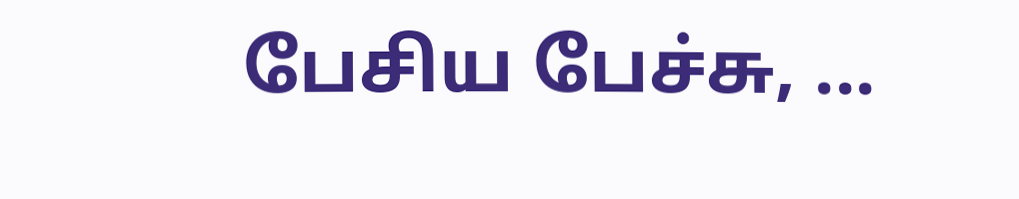பேசிய பேச்சு, ...